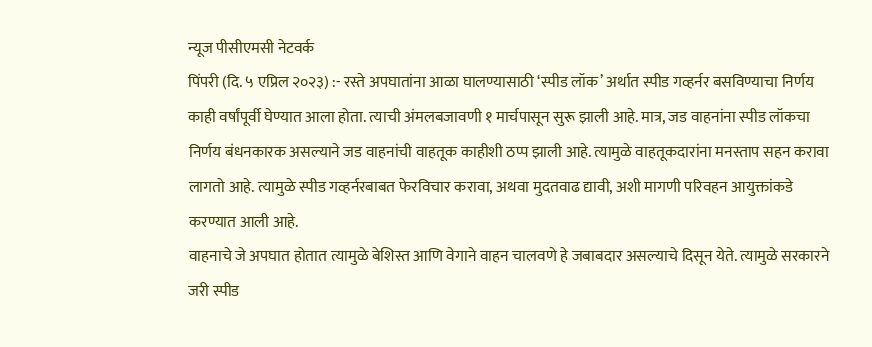न्यूज पीसीएमसी नेटवर्क
पिंपरी (दि. ५ एप्रिल २०२३) :- रस्ते अपघातांना आळा घालण्यासाठी ‘स्पीड लॉक’ अर्थात स्पीड गव्हर्नर बसविण्याचा निर्णय काही वर्षांपूर्वी घेण्यात आला होता. त्याची अंमलबजावणी १ मार्चपासून सुरू झाली आहे. मात्र, जड वाहनांना स्पीड लॉकचा निर्णय बंधनकारक असल्याने जड वाहनांची वाहतूक काहीशी ठप्प झाली आहे. त्यामुळे वाहतूकदारांना मनस्ताप सहन करावा लागतो आहे. त्यामुळे स्पीड गव्हर्नरबाबत फेरविचार करावा, अथवा मुदतवाढ द्यावी, अशी मागणी परिवहन आयुक्तांकडे करण्यात आली आहे.
वाहनाचे जे अपघात होतात त्यामुळे बेशिस्त आणि वेगाने वाहन चालवणे हे जबाबदार असल्याचे दिसून येते. त्यामुळे सरकारने जरी स्पीड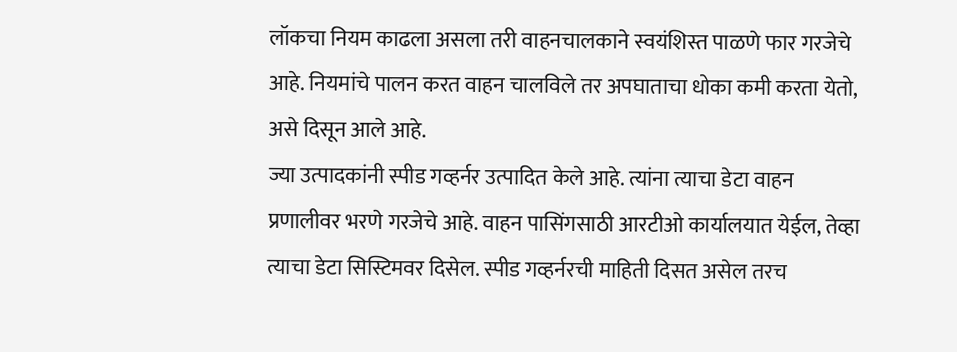लॉकचा नियम काढला असला तरी वाहनचालकाने स्वयंशिस्त पाळणे फार गरजेचे आहे. नियमांचे पालन करत वाहन चालविले तर अपघाताचा धोका कमी करता येतो, असे दिसून आले आहे.
ज्या उत्पादकांनी स्पीड गव्हर्नर उत्पादित केले आहे. त्यांना त्याचा डेटा वाहन प्रणालीवर भरणे गरजेचे आहे. वाहन पासिंगसाठी आरटीओ कार्यालयात येईल, तेव्हा त्याचा डेटा सिस्टिमवर दिसेल. स्पीड गव्हर्नरची माहिती दिसत असेल तरच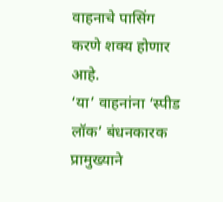वाहनाचे पासिंग करणे शक्य होणार आहे.
‘या’ वाहनांना ‘स्पीड लॉक’ बंधनकारक
प्रामुख्याने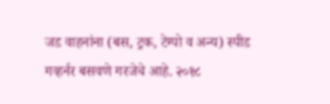जड वाहनांना (बस, ट्रक, टेम्पो व अन्य) स्पीड गव्हर्नर बसवणे गरजेचे आहे. २०१८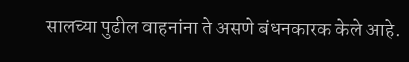सालच्या पुढील वाहनांना ते असणे बंधनकारक केले आहे.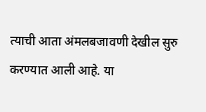त्याची आता अंमलबजावणी देखील सुरु करण्यात आली आहे. या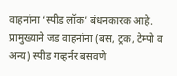वाहनांना ‘स्पीड लॉक’ बंधनकारक आहे. प्रामुख्याने जड वाहनांना (बस, ट्रक, टेम्पो व अन्य) स्पीड गव्हर्नर बसवणे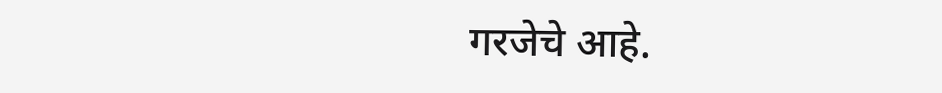गरजेचे आहे.